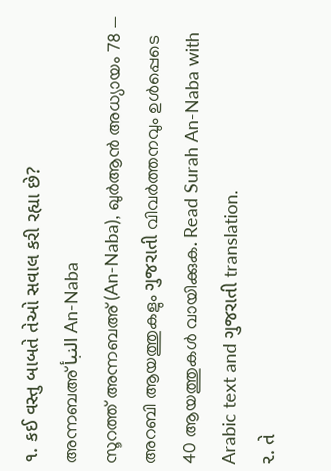૧. કઈ વસ્તુ બાબતે તેઓ સવાલ કરી રહ્યા છે?
അന്നബഅ് النبأ An-Naba
സൂറത്ത് അന്നബഅ് (An-Naba), ഖുർആൻ അധ്യായം 78 — അറബി ആയത്തുകളും ગુજરાતી വിവർത്തനവും ഉൾപ്പെടെ 40 ആയത്തുകൾ വായിക്കുക. Read Surah An-Naba with Arabic text and ગુજરાતી translation.
૨. તે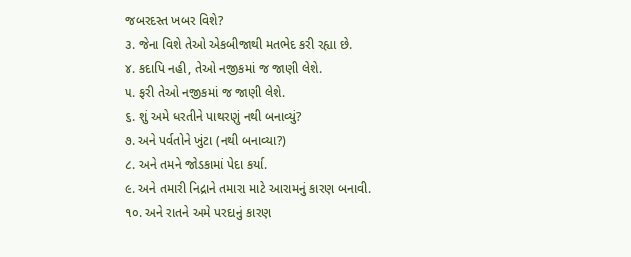જબરદસ્ત ખબર વિશે?
૩. જેના વિશે તેઓ એકબીજાથી મતભેદ કરી રહ્યા છે.
૪. કદાપિ નહી, તેઓ નજીકમાં જ જાણી લેશે.
૫. ફરી તેઓ નજીકમાં જ જાણી લેશે.
૬. શું અમે ધરતીને પાથરણું નથી બનાવ્યું?
૭. અને પર્વતોને ખુંટા (નથી બનાવ્યા?)
૮. અને તમને જોડકામાં પેદા કર્યા.
૯. અને તમારી નિદ્રાને તમારા માટે આરામનું કારણ બનાવી.
૧૦. અને રાતને અમે પરદાનું કારણ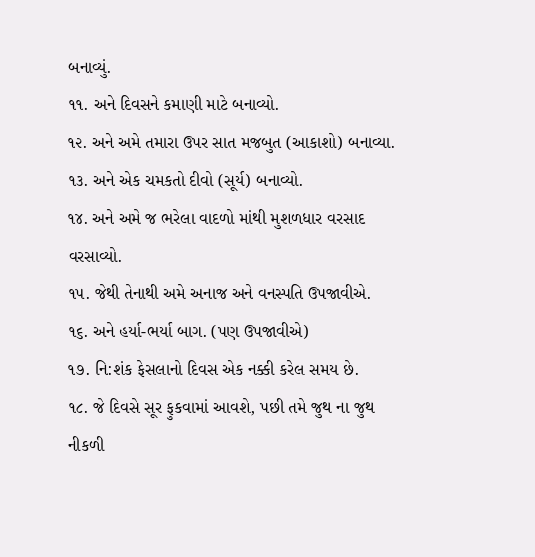બનાવ્યું.
૧૧. અને દિવસને કમાણી માટે બનાવ્યો.
૧૨. અને અમે તમારા ઉપર સાત મજબુત (આકાશો) બનાવ્યા.
૧૩. અને એક ચમકતો દીવો (સૂર્ય) બનાવ્યો.
૧૪. અને અમે જ ભરેલા વાદળો માંથી મુશળધાર વરસાદ વરસાવ્યો.
૧૫. જેથી તેનાથી અમે અનાજ અને વનસ્પતિ ઉપજાવીએ.
૧૬. અને હર્યા-ભર્યા બાગ. (પણ ઉપજાવીએ)
૧૭. નિ:શંક ફેસલાનો દિવસ એક નક્કી કરેલ સમય છે.
૧૮. જે દિવસે સૂર ફુકવામાં આવશે, પછી તમે જુથ ના જુથ નીકળી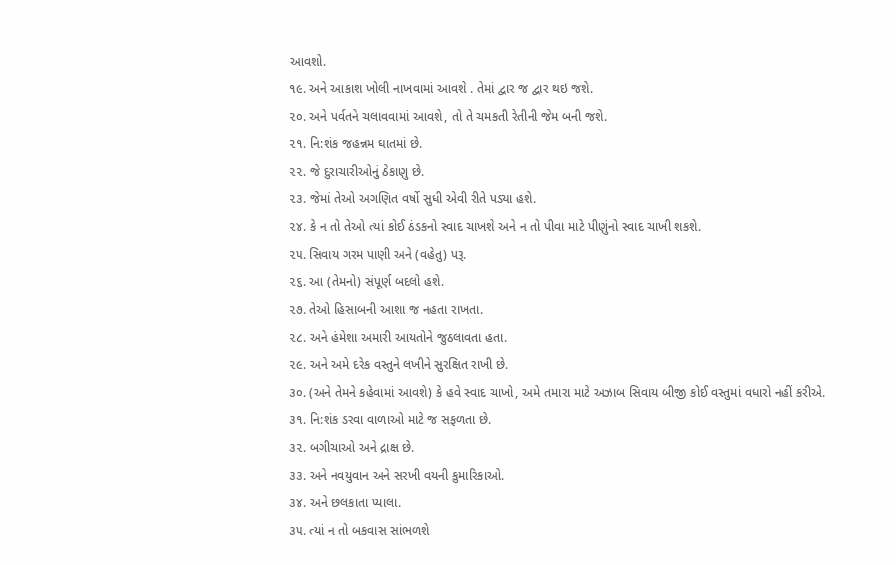આવશો.
૧૯. અને આકાશ ખોલી નાખવામાં આવશે . તેમાં દ્વાર જ દ્વાર થઇ જશે.
૨૦. અને પર્વતને ચલાવવામાં આવશે, તો તે ચમકતી રેતીની જેમ બની જશે.
૨૧. નિ:શંક જહન્નમ ઘાતમાં છે.
૨૨. જે દુરાચારીઓનું ઠેકાણુ છે.
૨૩. જેમાં તેઓ અગણિત વર્ષો સુધી એવી રીતે પડ્યા હશે.
૨૪. કે ન તો તેઓ ત્યાં કોઈ ઠંડકનો સ્વાદ ચાખશે અને ન તો પીવા માટે પીણુંનો સ્વાદ ચાખી શકશે.
૨૫. સિવાય ગરમ પાણી અને (વહેતુ) પરૂ.
૨૬. આ (તેમનો) સંપૂર્ણ બદલો હશે.
૨૭. તેઓ હિસાબની આશા જ નહતા રાખતા.
૨૮. અને હંમેશા અમારી આયતોને જુઠલાવતા હતા.
૨૯. અને અમે દરેક વસ્તુને લખીને સુરક્ષિત રાખી છે.
૩૦. (અને તેમને કહેવામાં આવશે) કે હવે સ્વાદ ચાખો, અમે તમારા માટે અઝાબ સિવાય બીજી કોઈ વસ્તુમાં વધારો નહીં કરીએ.
૩૧. નિ:શંક ડરવા વાળાઓ માટે જ સફળતા છે.
૩૨. બગીચાઓ અને દ્રાક્ષ છે.
૩૩. અને નવયુવાન અને સરખી વયની કુમારિકાઓ.
૩૪. અને છલકાતા પ્યાલા.
૩૫. ત્યાં ન તો બકવાસ સાંભળશે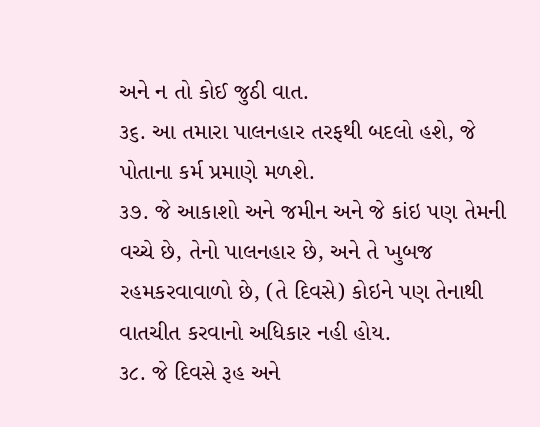અને ન તો કોઈ જુઠી વાત.
૩૬. આ તમારા પાલનહાર તરફથી બદલો હશે, જે પોતાના કર્મ પ્રમાણે મળશે.
૩૭. જે આકાશો અને જમીન અને જે કાંઇ પણ તેમની વચ્ચે છે, તેનો પાલનહાર છે, અને તે ખુબજ રહમકરવાવાળો છે, (તે દિવસે) કોઇને પણ તેનાથી વાતચીત કરવાનો અધિકાર નહી હોય.
૩૮. જે દિવસે રૂહ અને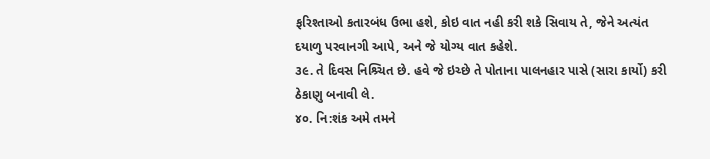ફરિશ્તાઓ કતારબંધ ઉભા હશે, કોઇ વાત નહી કરી શકે સિવાય તે, જેને અત્યંત દયાળુ પરવાનગી આપે, અને જે યોગ્ય વાત કહેશે.
૩૯. તે દિવસ નિશ્ર્ચિત છે. હવે જે ઇચ્છે તે પોતાના પાલનહાર પાસે (સારા કાર્યો) કરી ઠેકાણુ બનાવી લે.
૪૦. નિ:શંક અમે તમને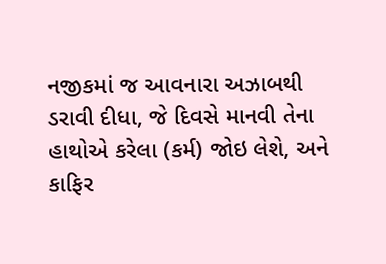નજીકમાં જ આવનારા અઝાબથી ડરાવી દીધા, જે દિવસે માનવી તેના હાથોએ કરેલા (કર્મ) જોઇ લેશે, અને કાફિર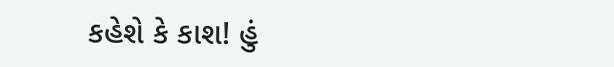કહેશે કે કાશ! હું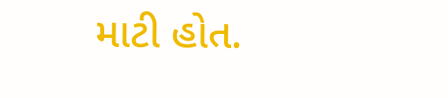માટી હોત.